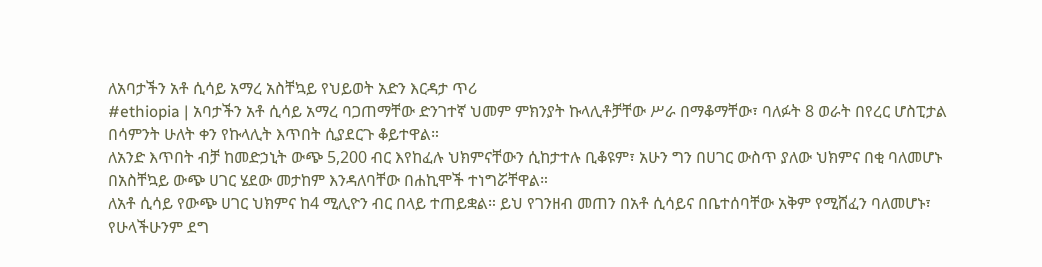ለአባታችን አቶ ሲሳይ አማረ አስቸኳይ የህይወት አድን እርዳታ ጥሪ
#ethiopia | አባታችን አቶ ሲሳይ አማረ ባጋጠማቸው ድንገተኛ ህመም ምክንያት ኩላሊቶቻቸው ሥራ በማቆማቸው፣ ባለፉት 8 ወራት በየረር ሆስፒታል በሳምንት ሁለት ቀን የኩላሊት እጥበት ሲያደርጉ ቆይተዋል።
ለአንድ እጥበት ብቻ ከመድኃኒት ውጭ 5,200 ብር እየከፈሉ ህክምናቸውን ሲከታተሉ ቢቆዩም፣ አሁን ግን በሀገር ውስጥ ያለው ህክምና በቂ ባለመሆኑ በአስቸኳይ ውጭ ሀገር ሄደው መታከም እንዳለባቸው በሐኪሞች ተነግሯቸዋል።
ለአቶ ሲሳይ የውጭ ሀገር ህክምና ከ4 ሚሊዮን ብር በላይ ተጠይቋል። ይህ የገንዘብ መጠን በአቶ ሲሳይና በቤተሰባቸው አቅም የሚሸፈን ባለመሆኑ፣ የሁላችሁንም ደግ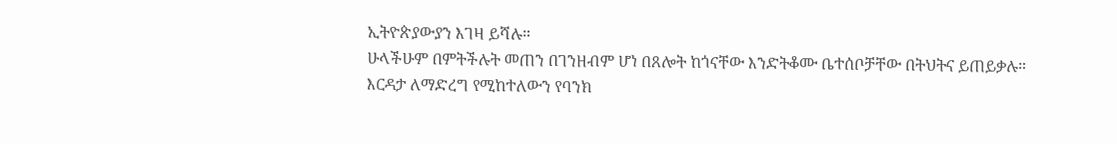ኢትዮጵያውያን እገዛ ይሻሉ።
ሁላችሁም በምትችሉት መጠን በገንዘብም ሆነ በጸሎት ከጎናቸው እንድትቆሙ ቤተሰቦቻቸው በትህትና ይጠይቃሉ።
እርዳታ ለማድረግ የሚከተለውን የባንክ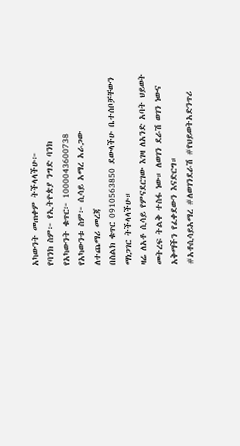አካውንት መጠቀም ትችላላችሁ፦
የባንክ ስም፦ የኢትዮጵያ ንግድ ባንክ
የአካውንት ቁጥር፦ 1000043600738
የአካውንቱ ስም፦ ሲሳይ አማረ አራጋው
ለተጨማሪ መረጃ
በስልክ ቁጥር 0910563850 ደውላችሁ ቤተሰቦቻቸውን ማነጋገር ትችላላችሁ።
ዛሬ ለአቶ ሲሳይ የምናደርገው እገዛ ለአንድ አባት ህይወት መትረፍ ትልቅ ተስፋ ነው። ለወገን ደራሽ ወገን ነውና አቅማችን የፈቀደውን እናድርግ።
#አቶሲሳይአማረ #ለወገንደራሽ #የህይወትአድንጥሪ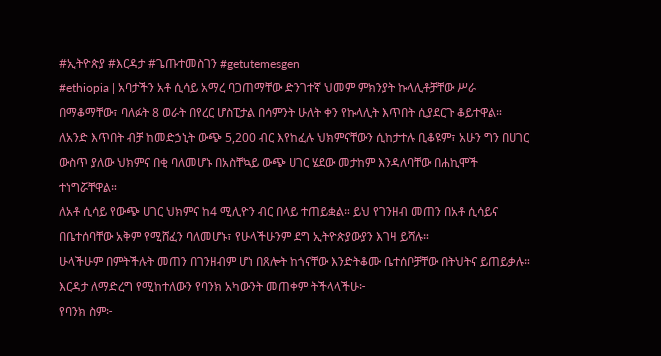#ኢትዮጵያ #እርዳታ #ጌጡተመስገን #getutemesgen
#ethiopia | አባታችን አቶ ሲሳይ አማረ ባጋጠማቸው ድንገተኛ ህመም ምክንያት ኩላሊቶቻቸው ሥራ በማቆማቸው፣ ባለፉት 8 ወራት በየረር ሆስፒታል በሳምንት ሁለት ቀን የኩላሊት እጥበት ሲያደርጉ ቆይተዋል።
ለአንድ እጥበት ብቻ ከመድኃኒት ውጭ 5,200 ብር እየከፈሉ ህክምናቸውን ሲከታተሉ ቢቆዩም፣ አሁን ግን በሀገር ውስጥ ያለው ህክምና በቂ ባለመሆኑ በአስቸኳይ ውጭ ሀገር ሄደው መታከም እንዳለባቸው በሐኪሞች ተነግሯቸዋል።
ለአቶ ሲሳይ የውጭ ሀገር ህክምና ከ4 ሚሊዮን ብር በላይ ተጠይቋል። ይህ የገንዘብ መጠን በአቶ ሲሳይና በቤተሰባቸው አቅም የሚሸፈን ባለመሆኑ፣ የሁላችሁንም ደግ ኢትዮጵያውያን እገዛ ይሻሉ።
ሁላችሁም በምትችሉት መጠን በገንዘብም ሆነ በጸሎት ከጎናቸው እንድትቆሙ ቤተሰቦቻቸው በትህትና ይጠይቃሉ።
እርዳታ ለማድረግ የሚከተለውን የባንክ አካውንት መጠቀም ትችላላችሁ፦
የባንክ ስም፦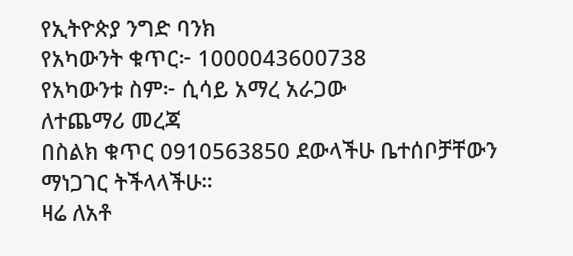የኢትዮጵያ ንግድ ባንክ
የአካውንት ቁጥር፦ 1000043600738
የአካውንቱ ስም፦ ሲሳይ አማረ አራጋው
ለተጨማሪ መረጃ
በስልክ ቁጥር 0910563850 ደውላችሁ ቤተሰቦቻቸውን ማነጋገር ትችላላችሁ።
ዛሬ ለአቶ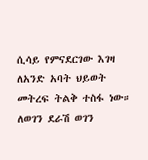ሲሳይ የምናደርገው እገዛ ለአንድ አባት ህይወት መትረፍ ትልቅ ተስፋ ነው። ለወገን ደራሽ ወገን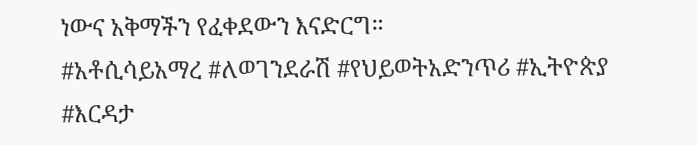ነውና አቅማችን የፈቀደውን እናድርግ።
#አቶሲሳይአማረ #ለወገንደራሽ #የህይወትአድንጥሪ #ኢትዮጵያ #እርዳታ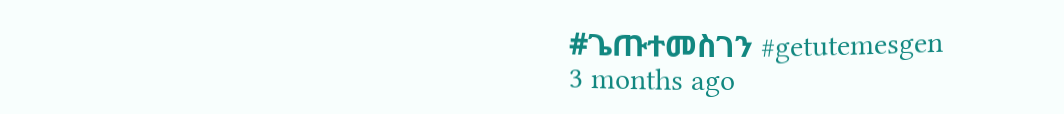#ጌጡተመስገን #getutemesgen
3 months ago